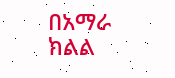በአማራ ክልል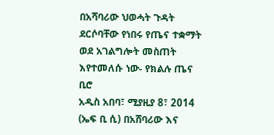በአሻባሪው ህወሓት ጉዳት ደርሶባቸው የነበሩ የጤና ተቋማት ወደ አገልግሎት መስጠት እየተመለሱ ነው- የክልሉ ጤና ቢሮ
አዲስ አበባ፣ ሚያዚያ 8፣ 2014 (ኤፍ ቢ ሲ) በአሸባሪው እና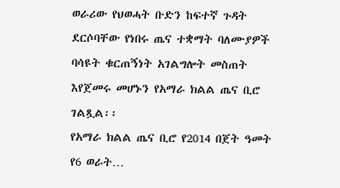ወራሪው የህወሓት ቡድን ከፍተኛ ጉዳት ደርሶባቸው የነበሩ ጤና ተቋማት ባለሙያዎች ባሳዩት ቁርጠኝነት አገልግሎት መስጠት እየጀመሩ መሆኑን የአማራ ክልል ጤና ቢሮ ገልጿል፡፡
የአማራ ክልል ጤና ቢሮ የ2014 በጀት ዓመት የ6 ወራት…